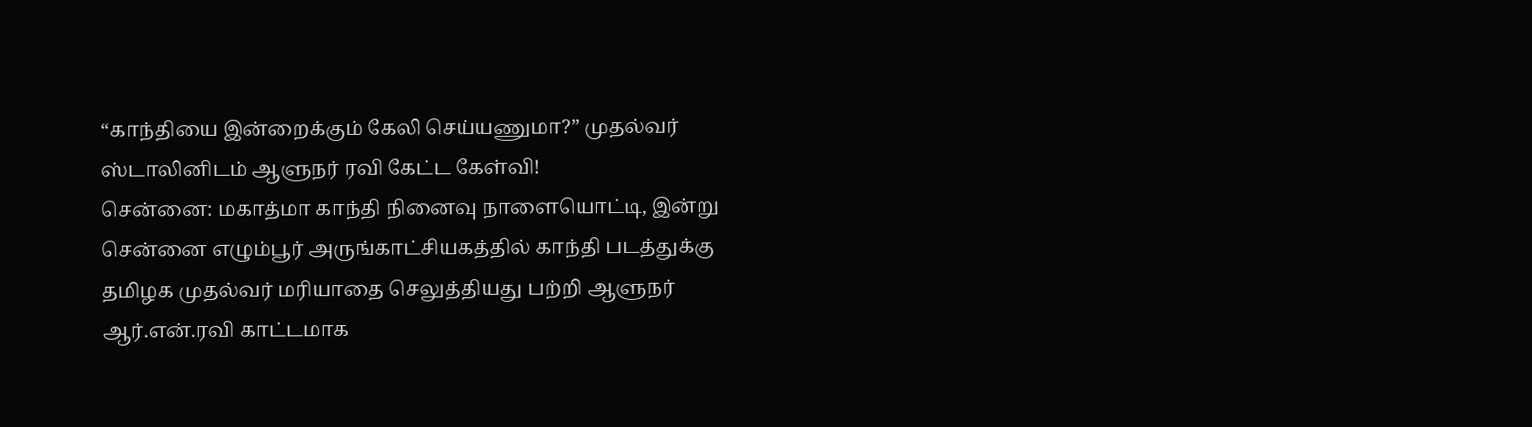“காந்தியை இன்றைக்கும் கேலி செய்யணுமா?” முதல்வர் ஸ்டாலினிடம் ஆளுநர் ரவி கேட்ட கேள்வி!
சென்னை: மகாத்மா காந்தி நினைவு நாளையொட்டி, இன்று சென்னை எழும்பூர் அருங்காட்சியகத்தில் காந்தி படத்துக்கு தமிழக முதல்வர் மரியாதை செலுத்தியது பற்றி ஆளுநர் ஆர்.என்.ரவி காட்டமாக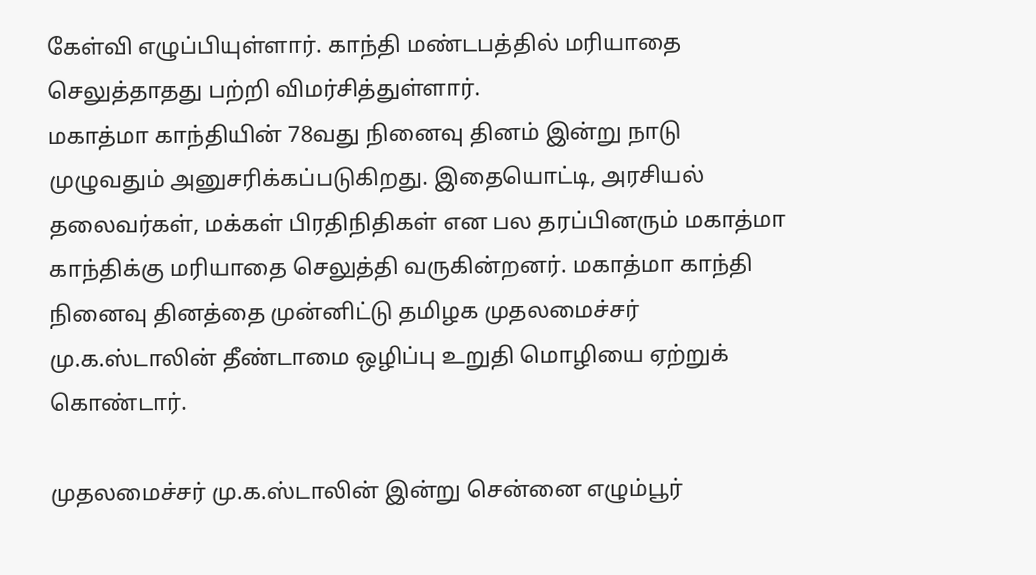கேள்வி எழுப்பியுள்ளார். காந்தி மண்டபத்தில் மரியாதை செலுத்தாதது பற்றி விமர்சித்துள்ளார்.
மகாத்மா காந்தியின் 78வது நினைவு தினம் இன்று நாடு முழுவதும் அனுசரிக்கப்படுகிறது. இதையொட்டி, அரசியல் தலைவர்கள், மக்கள் பிரதிநிதிகள் என பல தரப்பினரும் மகாத்மா காந்திக்கு மரியாதை செலுத்தி வருகின்றனர். மகாத்மா காந்தி நினைவு தினத்தை முன்னிட்டு தமிழக முதலமைச்சர் மு.க.ஸ்டாலின் தீண்டாமை ஒழிப்பு உறுதி மொழியை ஏற்றுக் கொண்டார்.

முதலமைச்சர் மு.க.ஸ்டாலின் இன்று சென்னை எழும்பூர்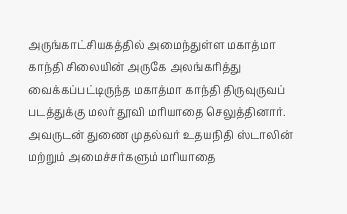அருங்காட்சியகத்தில் அமைந்துள்ள மகாத்மா காந்தி சிலையின் அருகே அலங்கரித்து வைக்கப்பட்டிருந்த மகாத்மா காந்தி திருவுருவப் படத்துக்கு மலர் தூவி மரியாதை செலுத்தினார். அவருடன் துணை முதல்வர் உதயநிதி ஸ்டாலின் மற்றும் அமைச்சர்களும் மரியாதை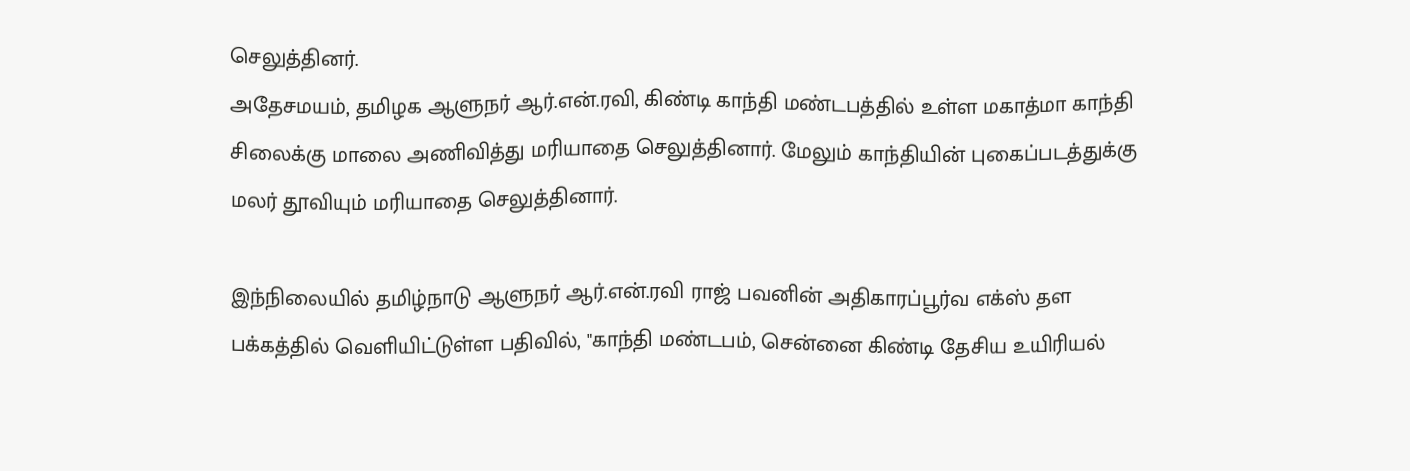செலுத்தினர்.
அதேசமயம், தமிழக ஆளுநர் ஆர்.என்.ரவி, கிண்டி காந்தி மண்டபத்தில் உள்ள மகாத்மா காந்தி சிலைக்கு மாலை அணிவித்து மரியாதை செலுத்தினார். மேலும் காந்தியின் புகைப்படத்துக்கு மலர் தூவியும் மரியாதை செலுத்தினார்.

இந்நிலையில் தமிழ்நாடு ஆளுநர் ஆர்.என்.ரவி ராஜ் பவனின் அதிகாரப்பூர்வ எக்ஸ் தள பக்கத்தில் வெளியிட்டுள்ள பதிவில், "காந்தி மண்டபம், சென்னை கிண்டி தேசிய உயிரியல்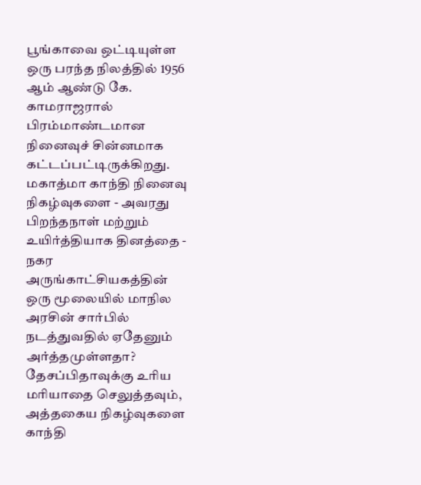பூங்காவை ஒட்டியுள்ள ஒரு பரந்த நிலத்தில் 1956 ஆம் ஆண்டு கே. காமராஜரால் பிரம்மாண்டமான நினைவுச் சின்னமாக கட்டப்பட்டிருக்கிறது. மகாத்மா காந்தி நினைவு நிகழ்வுகளை - அவரது பிறந்தநாள் மற்றும் உயிர்த்தியாக தினத்தை - நகர அருங்காட்சியகத்தின் ஒரு மூலையில் மாநில அரசின் சார்பில் நடத்துவதில் ஏதேனும் அர்த்தமுள்ளதா?
தேசப்பிதாவுக்கு உரிய மரியாதை செலுத்தவும், அத்தகைய நிகழ்வுகளை காந்தி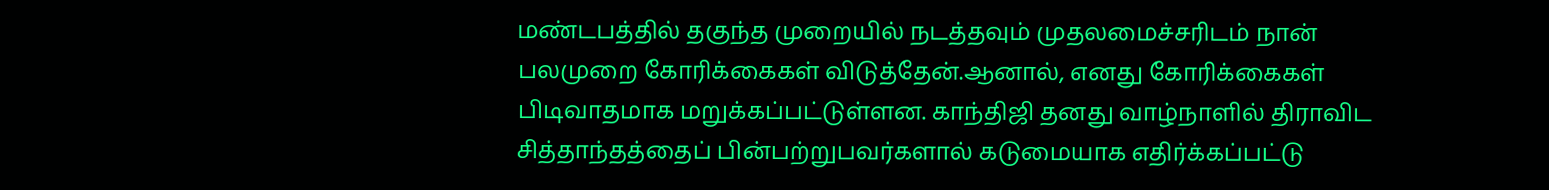மண்டபத்தில் தகுந்த முறையில் நடத்தவும் முதலமைச்சரிடம் நான் பலமுறை கோரிக்கைகள் விடுத்தேன்.ஆனால், எனது கோரிக்கைகள் பிடிவாதமாக மறுக்கப்பட்டுள்ளன. காந்திஜி தனது வாழ்நாளில் திராவிட சித்தாந்தத்தைப் பின்பற்றுபவர்களால் கடுமையாக எதிர்க்கப்பட்டு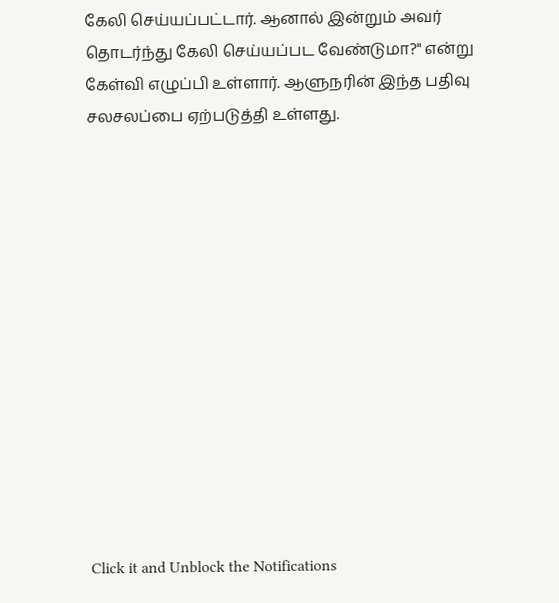கேலி செய்யப்பட்டார். ஆனால் இன்றும் அவர் தொடர்ந்து கேலி செய்யப்பட வேண்டுமா?" என்று கேள்வி எழுப்பி உள்ளார். ஆளுநரின் இந்த பதிவு சலசலப்பை ஏற்படுத்தி உள்ளது.













Click it and Unblock the Notifications